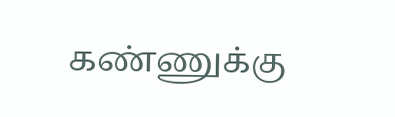கண்ணுக்கு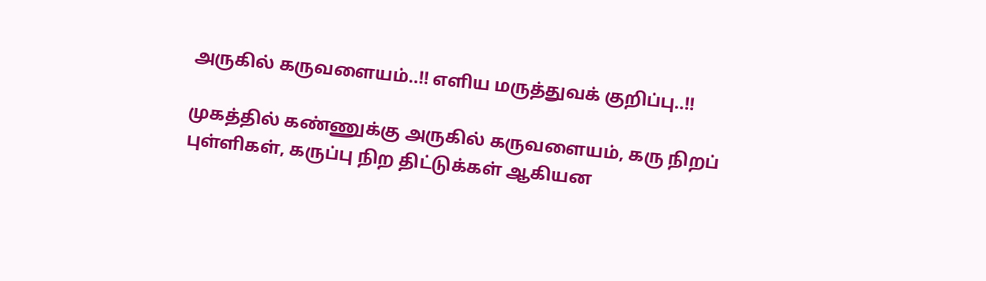அருகில் கருவளையம்..!! எளிய மருத்துவக் குறிப்பு..!!

முகத்தில் கண்ணுக்கு அருகில் கருவளையம், கரு நிறப் புள்ளிகள், கருப்பு நிற திட்டுக்கள் ஆகியன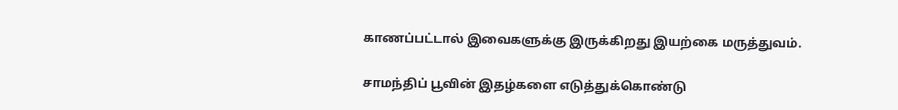காணப்பட்டால் இவைகளுக்கு இருக்கிறது இயற்கை மருத்துவம்.

சாமந்திப் பூவின் இதழ்களை எடுத்துக்கொண்டு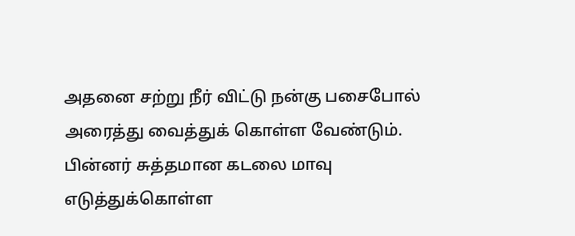அதனை சற்று நீர் விட்டு நன்கு பசைபோல் அரைத்து வைத்துக் கொள்ள வேண்டும். பின்னர் சுத்தமான கடலை மாவு எடுத்துக்கொள்ள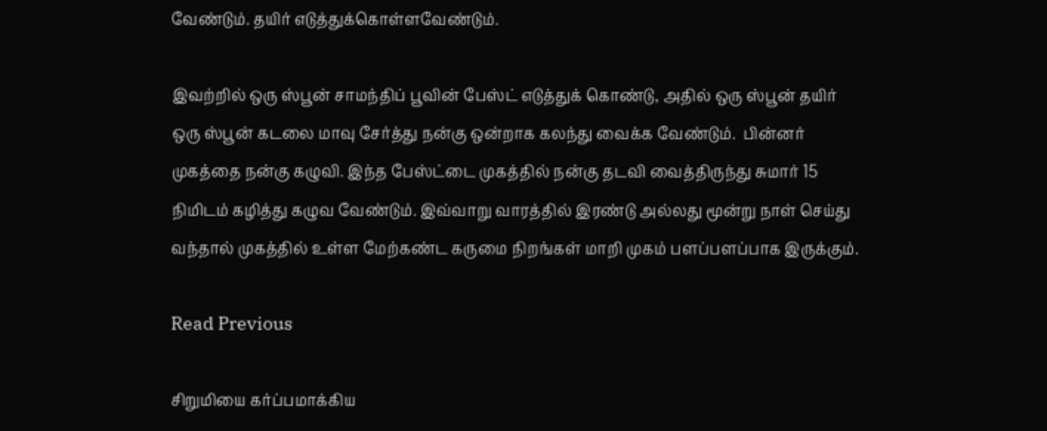வேண்டும். தயிர் எடுத்துக்கொள்ளவேண்டும்.

இவற்றில் ஒரு ஸ்பூன் சாமந்திப் பூவின் பேஸ்ட் எடுத்துக் கொண்டு, அதில் ஒரு ஸ்பூன் தயிர் ஒரு ஸ்பூன் கடலை மாவு சேர்த்து நன்கு ஒன்றாக கலந்து வைக்க வேண்டும்.  பின்னர் முகத்தை நன்கு கழுவி. இந்த பேஸ்ட்டை முகத்தில் நன்கு தடவி வைத்திருந்து சுமார் 15 நிமிடம் கழித்து கழுவ வேண்டும். இவ்வாறு வாரத்தில் இரண்டு அல்லது மூன்று நாள் செய்து வந்தால் முகத்தில் உள்ள மேற்கண்ட கருமை நிறங்கள் மாறி முகம் பளப்பளப்பாக இருக்கும்.

Read Previous

சிறுமியை கர்ப்பமாக்கிய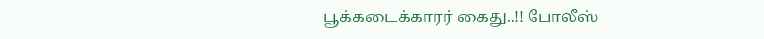பூக்கடைக்காரர் கைது..!! போலீஸ்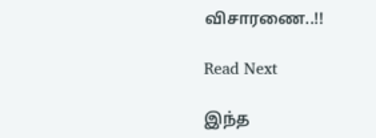விசாரணை..!!

Read Next

இந்த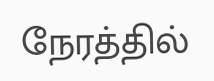நேரத்தில்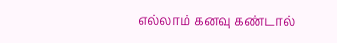எல்லாம் கனவு கண்டால்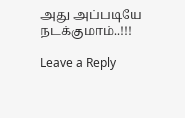அது அப்படியே நடக்குமாம்..!!!

Leave a Reply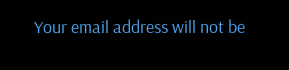Your email address will not be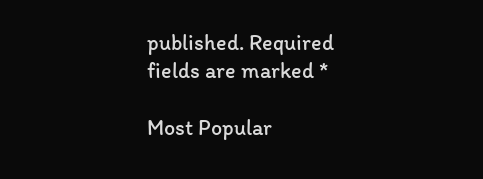published. Required fields are marked *

Most Popular